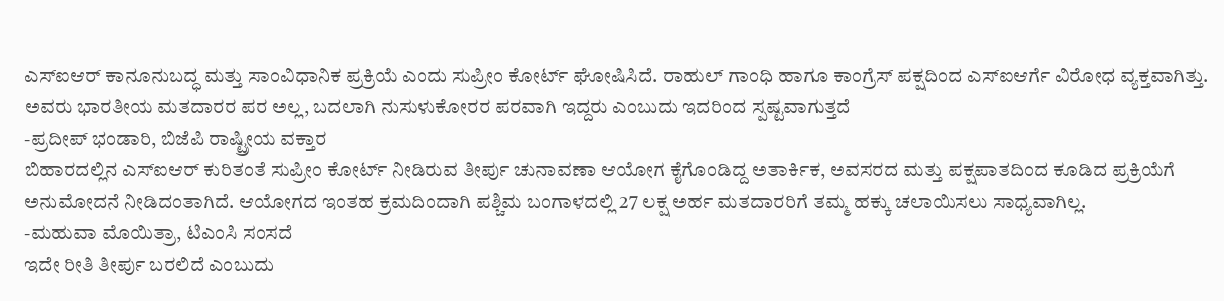ಎಸ್ಐಆರ್ ಕಾನೂನುಬದ್ಧ ಮತ್ತು ಸಾಂವಿಧಾನಿಕ ಪ್ರಕ್ರಿಯೆ ಎಂದು ಸುಪ್ರೀಂ ಕೋರ್ಟ್ ಘೋಷಿಸಿದೆ. ರಾಹುಲ್ ಗಾಂಧಿ ಹಾಗೂ ಕಾಂಗ್ರೆಸ್ ಪಕ್ಷದಿಂದ ಎಸ್ಐಆರ್ಗೆ ವಿರೋಧ ವ್ಯಕ್ತವಾಗಿತ್ತು. ಅವರು ಭಾರತೀಯ ಮತದಾರರ ಪರ ಅಲ್ಲ, ಬದಲಾಗಿ ನುಸುಳುಕೋರರ ಪರವಾಗಿ ಇದ್ದರು ಎಂಬುದು ಇದರಿಂದ ಸ್ಪಷ್ಟವಾಗುತ್ತದೆ
-ಪ್ರದೀಪ್ ಭಂಡಾರಿ, ಬಿಜೆಪಿ ರಾಷ್ಟ್ರೀಯ ವಕ್ತಾರ
ಬಿಹಾರದಲ್ಲಿನ ಎಸ್ಐಆರ್ ಕುರಿತಂತೆ ಸುಪ್ರೀಂ ಕೋರ್ಟ್ ನೀಡಿರುವ ತೀರ್ಪು ಚುನಾವಣಾ ಆಯೋಗ ಕೈಗೊಂಡಿದ್ದ ಅತಾರ್ಕಿಕ, ಅವಸರದ ಮತ್ತು ಪಕ್ಷಪಾತದಿಂದ ಕೂಡಿದ ಪ್ರಕ್ರಿಯೆಗೆ ಅನುಮೋದನೆ ನೀಡಿದಂತಾಗಿದೆ. ಆಯೋಗದ ಇಂತಹ ಕ್ರಮದಿಂದಾಗಿ ಪಶ್ಚಿಮ ಬಂಗಾಳದಲ್ಲಿ 27 ಲಕ್ಷ ಅರ್ಹ ಮತದಾರರಿಗೆ ತಮ್ಮ ಹಕ್ಕು ಚಲಾಯಿಸಲು ಸಾಧ್ಯವಾಗಿಲ್ಲ.
-ಮಹುವಾ ಮೊಯಿತ್ರಾ, ಟಿಎಂಸಿ ಸಂಸದೆ
ಇದೇ ರೀತಿ ತೀರ್ಪು ಬರಲಿದೆ ಎಂಬುದು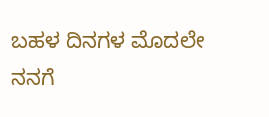ಬಹಳ ದಿನಗಳ ಮೊದಲೇ ನನಗೆ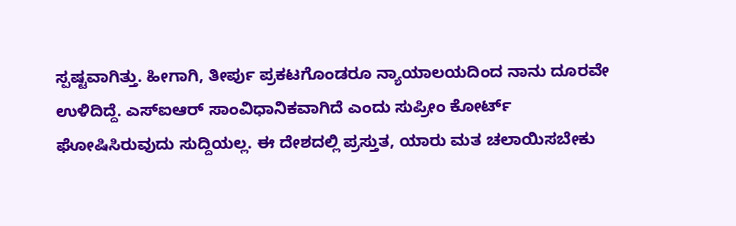ಸ್ಪಷ್ಟವಾಗಿತ್ತು. ಹೀಗಾಗಿ, ತೀರ್ಪು ಪ್ರಕಟಗೊಂಡರೂ ನ್ಯಾಯಾಲಯದಿಂದ ನಾನು ದೂರವೇ ಉಳಿದಿದ್ದೆ. ಎಸ್ಐಆರ್ ಸಾಂವಿಧಾನಿಕವಾಗಿದೆ ಎಂದು ಸುಪ್ರೀಂ ಕೋರ್ಟ್ ಘೋಷಿಸಿರುವುದು ಸುದ್ದಿಯಲ್ಲ. ಈ ದೇಶದಲ್ಲಿ ಪ್ರಸ್ತುತ, ಯಾರು ಮತ ಚಲಾಯಿಸಬೇಕು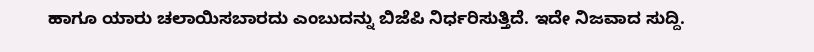ಹಾಗೂ ಯಾರು ಚಲಾಯಿಸಬಾರದು ಎಂಬುದನ್ನು ಬಿಜೆಪಿ ನಿರ್ಧರಿಸುತ್ತಿದೆ. ಇದೇ ನಿಜವಾದ ಸುದ್ದಿ.